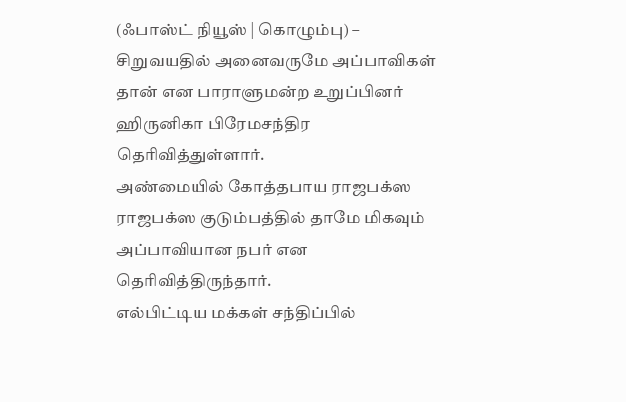(ஃபாஸ்ட் நியூஸ் | கொழும்பு) – சிறுவயதில் அனைவருமே அப்பாவிகள் தான் என பாராளுமன்ற உறுப்பினர் ஹிருனிகா பிரேமசந்திர தெரிவித்துள்ளார்.
அண்மையில் கோத்தபாய ராஜபக்ஸ ராஜபக்ஸ குடும்பத்தில் தாமே மிகவும் அப்பாவியான நபர் என தெரிவித்திருந்தார்.
எல்பிட்டிய மக்கள் சந்திப்பில்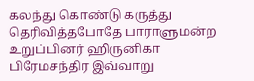கலந்து கொண்டு கருத்து தெரிவித்தபோதே பாராளுமன்ற உறுப்பினர் ஹிருனிகா பிரேமசந்திர இவ்வாறு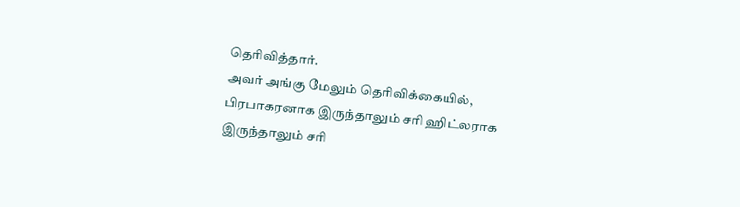தெரிவித்தார்.
அவர் அங்கு மேலும் தெரிவிக்கையில், பிரபாகரனாக இருந்தாலும் சரி ஹிட்லராக இருந்தாலும் சரி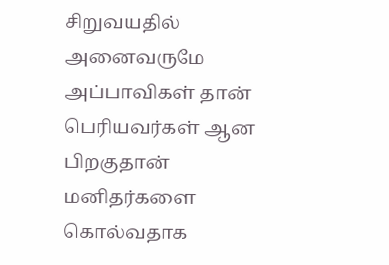சிறுவயதில் அனைவருமே அப்பாவிகள் தான் பெரியவர்கள் ஆன பிறகுதான் மனிதர்களை கொல்வதாக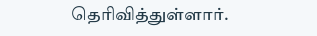தெரிவித்துள்ளார்.